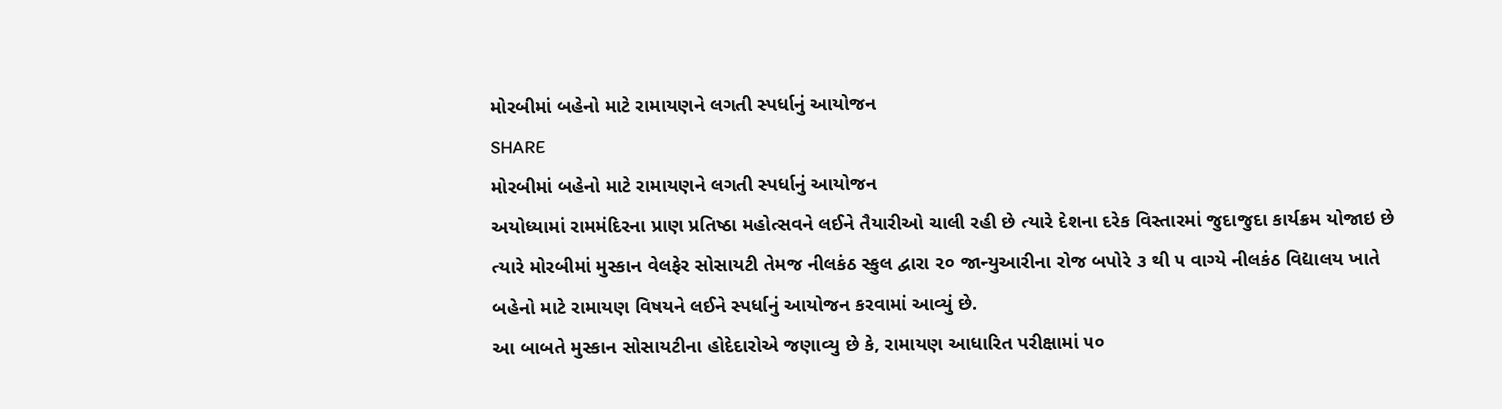મોરબીમાં બહેનો માટે રામાયણને લગતી સ્પર્ધાનું આયોજન
SHARE
મોરબીમાં બહેનો માટે રામાયણને લગતી સ્પર્ધાનું આયોજન
અયોધ્યામાં રામમંદિરના પ્રાણ પ્રતિષ્ઠા મહોત્સવને લઈને તૈયારીઓ ચાલી રહી છે ત્યારે દેશના દરેક વિસ્તારમાં જુદાજુદા કાર્યક્રમ યોજાઇ છે ત્યારે મોરબીમાં મુસ્કાન વેલફેર સોસાયટી તેમજ નીલકંઠ સ્કુલ દ્વારા ૨૦ જાન્યુઆરીના રોજ બપોરે ૩ થી ૫ વાગ્યે નીલકંઠ વિદ્યાલય ખાતે બહેનો માટે રામાયણ વિષયને લઈને સ્પર્ધાનું આયોજન કરવામાં આવ્યું છે.
આ બાબતે મુસ્કાન સોસાયટીના હોદેદારોએ જણાવ્યુ છે કે, રામાયણ આધારિત પરીક્ષામાં ૫૦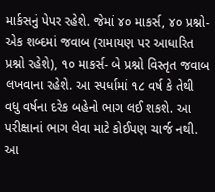માર્કસનું પેપર રહેશે. જેમાં ૪૦ માકર્સ, ૪૦ પ્રશ્નો-એક શબ્દમાં જવાબ (રામાયણ પર આધારિત પ્રશ્નો રહેશે), ૧૦ માકર્સ- બે પ્રશ્નો વિસ્તૃત જવાબ લખવાના રહેશે. આ સ્પર્ધામાં ૧૮ વર્ષ કે તેથી વધુ વર્ષના દરેક બહેનો ભાગ લઈ શકશે. આ પરીક્ષાનાં ભાગ લેવા માટે કોઈપણ ચાર્જ નથી. આ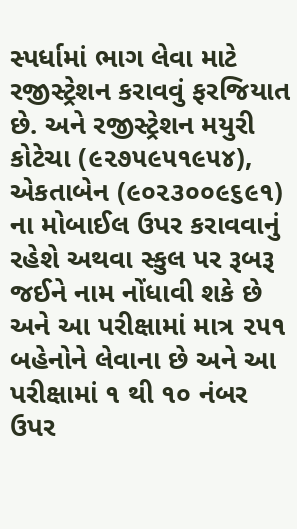સ્પર્ધામાં ભાગ લેવા માટે રજીસ્ટ્રેશન કરાવવું ફરજિયાત છે. અને રજીસ્ટ્રેશન મયુરી કોટેચા (૯૨૭૫૯૫૧૯૫૪), એકતાબેન (૯૦૨૩૦૦૯૬૯૧) ના મોબાઈલ ઉપર કરાવવાનું રહેશે અથવા સ્કુલ પર રૂબરૂ જઈને નામ નોંધાવી શકે છે અને આ પરીક્ષામાં માત્ર ૨૫૧ બહેનોને લેવાના છે અને આ પરીક્ષામાં ૧ થી ૧૦ નંબર ઉપર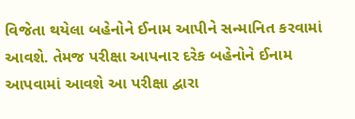વિજેતા થયેલા બહેનોને ઈનામ આપીને સન્માનિત કરવામાં આવશે. તેમજ પરીક્ષા આપનાર દરેક બહેનોને ઈનામ આપવામાં આવશે આ પરીક્ષા દ્વારા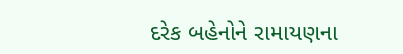દરેક બહેનોને રામાયણના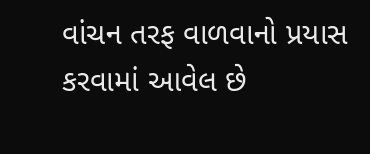વાંચન તરફ વાળવાનો પ્રયાસ કરવામાં આવેલ છે